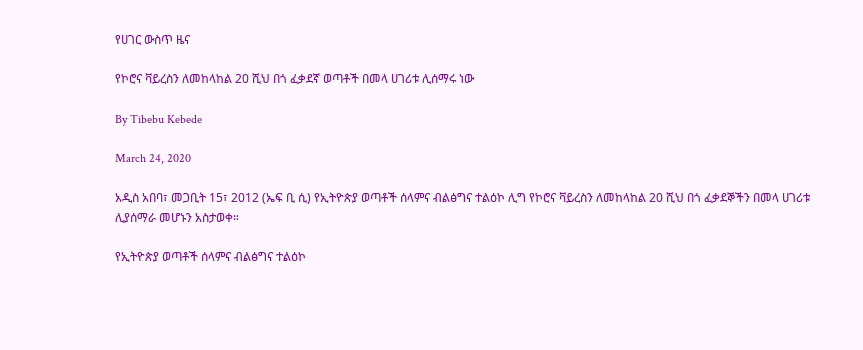የሀገር ውስጥ ዜና

የኮሮና ቫይረስን ለመከላከል 20 ሺህ በጎ ፈቃደኛ ወጣቶች በመላ ሀገሪቱ ሊሰማሩ ነው

By Tibebu Kebede

March 24, 2020

አዲስ አበባ፣ መጋቢት 15፣ 2012 (ኤፍ ቢ ሲ) የኢትዮጵያ ወጣቶች ሰላምና ብልፅግና ተልዕኮ ሊግ የኮሮና ቫይረስን ለመከላከል 20 ሺህ በጎ ፈቃደኞችን በመላ ሀገሪቱ ሊያሰማራ መሆኑን አስታወቀ።

የኢትዮጵያ ወጣቶች ሰላምና ብልፅግና ተልዕኮ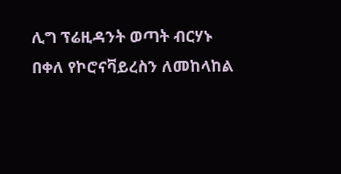ሊግ ፕሬዚዳንት ወጣት ብርሃኑ በቀለ የኮሮናቫይረስን ለመከላከል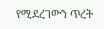የሚደረገውን ጥረት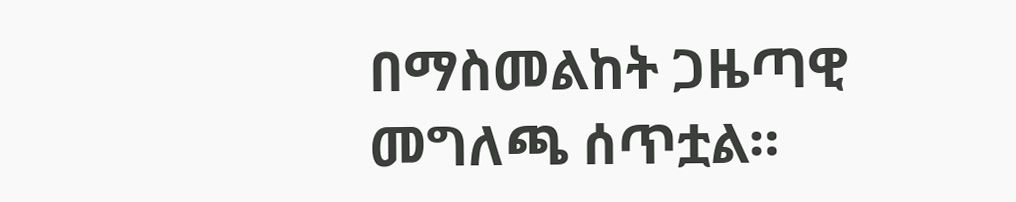በማስመልከት ጋዜጣዊ መግለጫ ሰጥቷል።